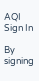AQI
Sign In

By signing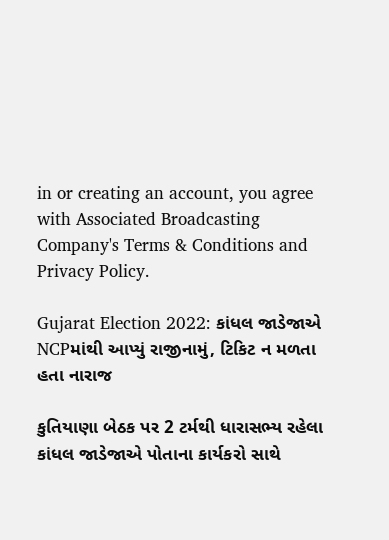in or creating an account, you agree with Associated Broadcasting Company's Terms & Conditions and Privacy Policy.

Gujarat Election 2022: કાંધલ જાડેજાએ NCPમાંથી આપ્યું રાજીનામું, ટિકિટ ન મળતા હતા નારાજ

કુતિયાણા બેઠક પર 2 ટર્મથી ધારાસભ્ય રહેલા કાંધલ જાડેજાએ પોતાના કાર્યકરો સાથે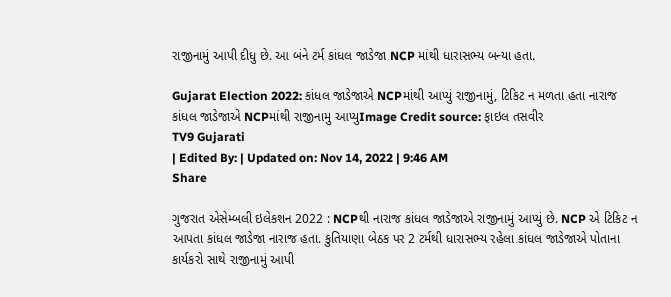રાજીનામું આપી દીધુ છે. આ બંને ટર્મ કાંધલ જાડેજા NCP માંથી ધારાસભ્ય બન્યા હતા.

Gujarat Election 2022: કાંધલ જાડેજાએ NCPમાંથી આપ્યું રાજીનામું, ટિકિટ ન મળતા હતા નારાજ
કાંધલ જાડેજાએ NCPમાંથી રાજીનામુ આપ્યુImage Credit source: ફાઇલ તસવીર
TV9 Gujarati
| Edited By: | Updated on: Nov 14, 2022 | 9:46 AM
Share

ગુજરાત એસેમ્બલી ઇલેકશન 2022 : NCPથી નારાજ કાંધલ જાડેજાએ રાજીનામું આપ્યું છે. NCP એ ટિકિટ ન આપતા કાંધલ જાડેજા નારાજ હતા. કુતિયાણા બેઠક પર 2 ટર્મથી ધારાસભ્ય રહેલા કાંધલ જાડેજાએ પોતાના કાર્યકરો સાથે રાજીનામું આપી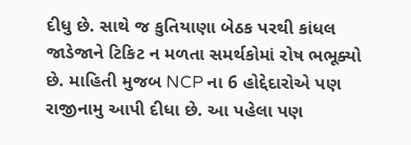દીધુ છે. સાથે જ કુતિયાણા બેઠક પરથી કાંધલ જાડેજાને ટિકિટ ન મળતા સમર્થકોમાં રોષ ભભૂક્યો છે. માહિતી મુજબ NCP ના 6 હોદ્દેદારોએ પણ રાજીનામુ આપી દીધા છે. આ પહેલા પણ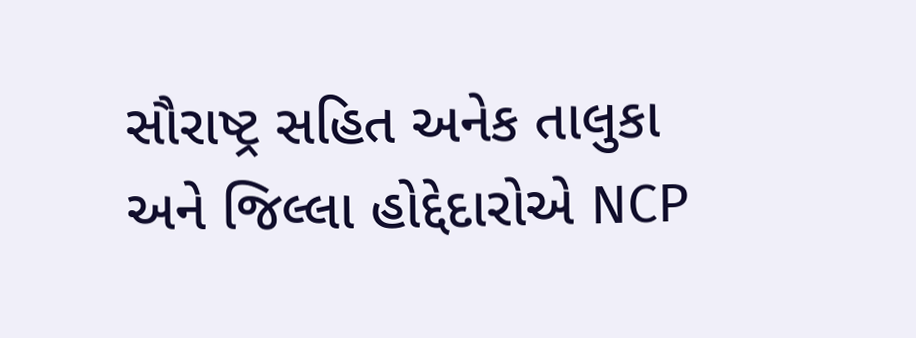સૌરાષ્ટ્ર સહિત અનેક તાલુકા અને જિલ્લા હોદ્દેદારોએ NCP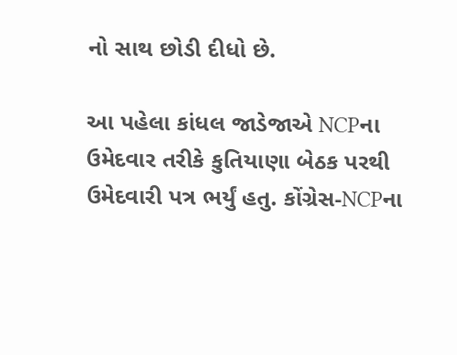નો સાથ છોડી દીધો છે.

આ પહેલા કાંધલ જાડેજાએ NCPના ઉમેદવાર તરીકે કુતિયાણા બેઠક પરથી ઉમેદવારી પત્ર ભર્યું હતુ. કોંગ્રેસ-NCPના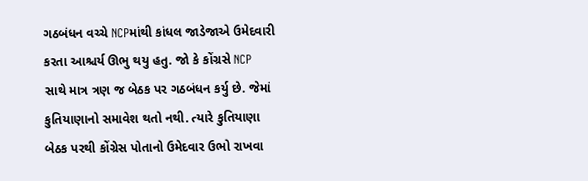ગઠબંધન વચ્ચે NCPમાંથી કાંધલ જાડેજાએ ઉમેદવારી કરતા આશ્ચર્ય ઊભુ થયુ હતુ. જો કે કોંગ્રસે NCP સાથે માત્ર ત્રણ જ બેઠક પર ગઠબંધન કર્યુ છે. જેમાં કુતિયાણાનો સમાવેશ થતો નથી. ત્યારે કુતિયાણા બેઠક પરથી કોંગ્રેસ પોતાનો ઉમેદવાર ઉભો રાખવા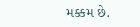મક્કમ છે.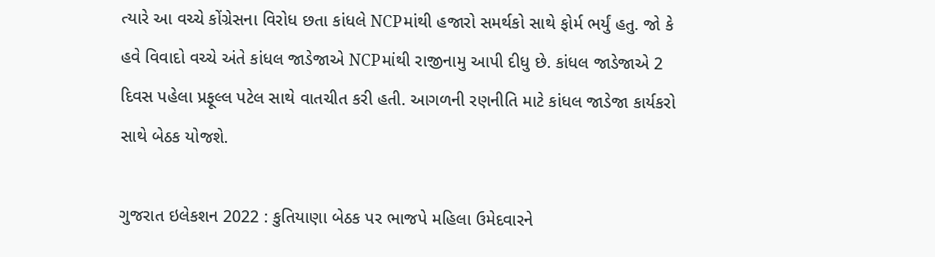ત્યારે આ વચ્ચે કોંગ્રેસના વિરોધ છતા કાંધલે NCPમાંથી હજારો સમર્થકો સાથે ફોર્મ ભર્યું હતુ. જો કે હવે વિવાદો વચ્ચે અંતે કાંધલ જાડેજાએ NCPમાંથી રાજીનામુ આપી દીધુ છે. કાંધલ જાડેજાએ 2 દિવસ પહેલા પ્રફૂલ્લ પટેલ સાથે વાતચીત કરી હતી. આગળની રણનીતિ માટે કાંધલ જાડેજા કાર્યકરો સાથે બેઠક યોજશે.

ગુજરાત ઇલેકશન 2022 : કુતિયાણા બેઠક પર ભાજપે મહિલા ઉમેદવારને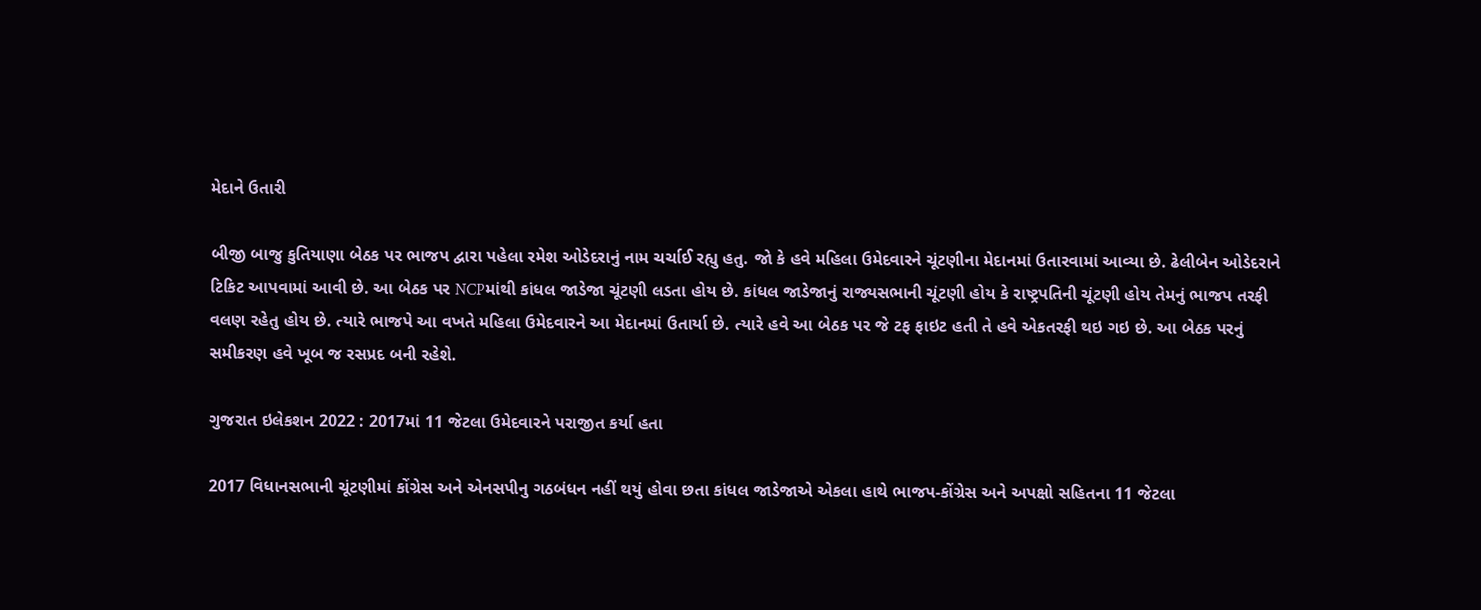મેદાને ઉતારી

બીજી બાજુ કુતિયાણા બેઠક પર ભાજપ દ્વારા પહેલા રમેશ ઓડેદરાનું નામ ચર્ચાઈ રહ્યુ હતુ. જો કે હવે મહિલા ઉમેદવારને ચૂંટણીના મેદાનમાં ઉતારવામાં આવ્યા છે. ઢેલીબેન ઓડેદરાને ટિકિટ આપવામાં આવી છે. આ બેઠક પર NCPમાંથી કાંધલ જાડેજા ચૂંટણી લડતા હોય છે. કાંધલ જાડેજાનું રાજ્યસભાની ચૂંટણી હોય કે રાષ્ટ્રપતિની ચૂંટણી હોય તેમનું ભાજપ તરફી વલણ રહેતુ હોય છે. ત્યારે ભાજપે આ વખતે મહિલા ઉમેદવારને આ મેદાનમાં ઉતાર્યા છે. ત્યારે હવે આ બેઠક પર જે ટફ ફાઇટ હતી તે હવે એકતરફી થઇ ગઇ છે. આ બેઠક પરનું સમીકરણ હવે ખૂબ જ રસપ્રદ બની રહેશે.

ગુજરાત ઇલેકશન 2022 : 2017માં 11 જેટલા ઉમેદવારને પરાજીત કર્યા હતા

2017 વિધાનસભાની ચૂંટણીમાં કોંગ્રેસ અને એનસપીનુ ગઠબંધન નહીં થયું હોવા છતા કાંધલ જાડેજાએ એકલા હાથે ભાજપ-કોંગ્રેસ અને અપક્ષો સહિતના 11 જેટલા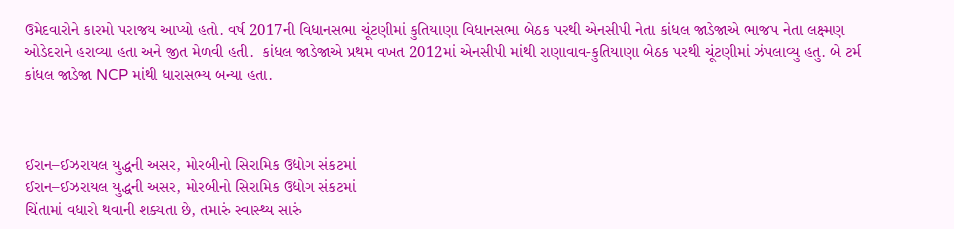ઉમેદવારોને કારમો પરાજય આપ્યો હતો. વર્ષ 2017ની વિધાનસભા ચૂંટણીમાં કુતિયાણા વિધાનસભા બેઠક પરથી એનસીપી નેતા કાંધલ જાડેજાએ ભાજપ નેતા લક્ષ્મણ ઓડેદરાને હરાવ્યા હતા અને જીત મેળવી હતી.  કાંધલ જાડેજાએ પ્રથમ વખત 2012માં એનસીપી માંથી રાણાવાવ-કુતિયાણા બેઠક પરથી ચૂંટણીમાં ઝંપલાવ્યુ હતુ. બે ટર્મ કાંધલ જાડેજા NCP માંથી ધારાસભ્ય બન્યા હતા.



ઈરાન–ઈઝરાયલ યુદ્ધની અસર, મોરબીનો સિરામિક ઉદ્યોગ સંકટમાં
ઈરાન–ઈઝરાયલ યુદ્ધની અસર, મોરબીનો સિરામિક ઉદ્યોગ સંકટમાં
ચિંતામાં વધારો થવાની શક્યતા છે, તમારું સ્વાસ્થ્ય સારું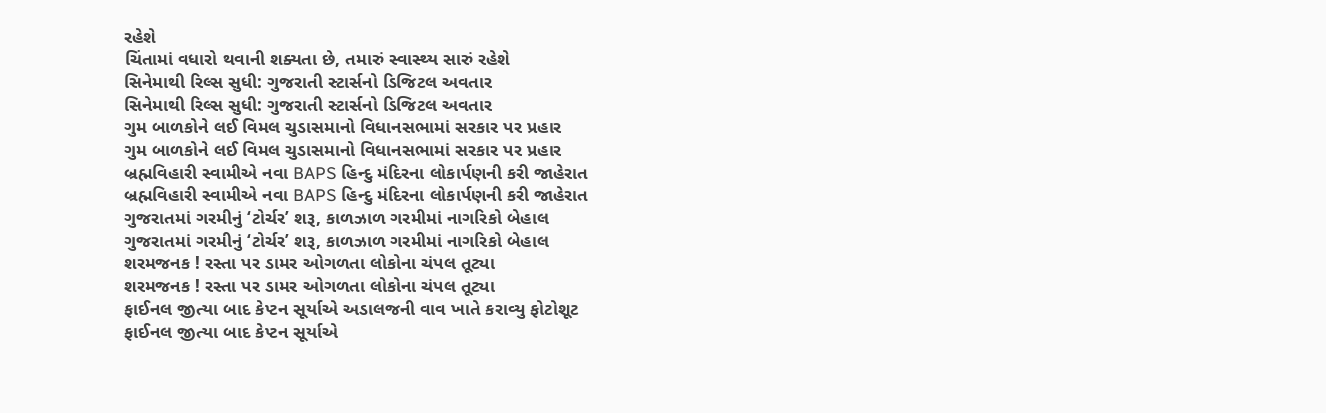રહેશે
ચિંતામાં વધારો થવાની શક્યતા છે, તમારું સ્વાસ્થ્ય સારું રહેશે
સિનેમાથી રિલ્સ સુધી: ગુજરાતી સ્ટાર્સનો ડિજિટલ અવતાર
સિનેમાથી રિલ્સ સુધી: ગુજરાતી સ્ટાર્સનો ડિજિટલ અવતાર
ગુમ બાળકોને લઈ વિમલ ચુડાસમાનો વિધાનસભામાં સરકાર પર પ્રહાર
ગુમ બાળકોને લઈ વિમલ ચુડાસમાનો વિધાનસભામાં સરકાર પર પ્રહાર
બ્રહ્મવિહારી સ્વામીએ નવા BAPS હિન્દુ મંદિરના લોકાર્પણની કરી જાહેરાત
બ્રહ્મવિહારી સ્વામીએ નવા BAPS હિન્દુ મંદિરના લોકાર્પણની કરી જાહેરાત
ગુજરાતમાં ગરમીનું ‘ટોર્ચર’ શરૂ, કાળઝાળ ગરમીમાં નાગરિકો બેહાલ
ગુજરાતમાં ગરમીનું ‘ટોર્ચર’ શરૂ, કાળઝાળ ગરમીમાં નાગરિકો બેહાલ
શરમજનક ! રસ્તા પર ડામર ઓગળતા લોકોના ચંપલ તૂટ્યા
શરમજનક ! રસ્તા પર ડામર ઓગળતા લોકોના ચંપલ તૂટ્યા
ફાઈનલ જીત્યા બાદ કેપ્ટન સૂર્યાએ અડાલજની વાવ ખાતે કરાવ્યુ ફોટોશૂટ
ફાઈનલ જીત્યા બાદ કેપ્ટન સૂર્યાએ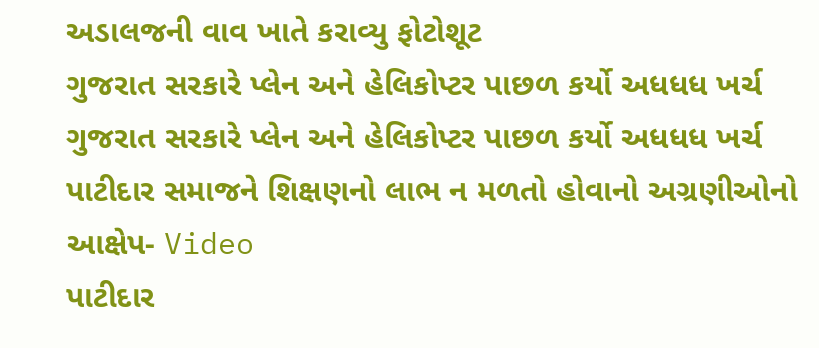અડાલજની વાવ ખાતે કરાવ્યુ ફોટોશૂટ
ગુજરાત સરકારે પ્લેન અને હેલિકોપ્ટર પાછળ કર્યો અધધધ ખર્ચ
ગુજરાત સરકારે પ્લેન અને હેલિકોપ્ટર પાછળ કર્યો અધધધ ખર્ચ
પાટીદાર સમાજને શિક્ષણનો લાભ ન મળતો હોવાનો અગ્રણીઓનો આક્ષેપ- Video
પાટીદાર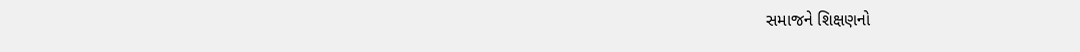સમાજને શિક્ષણનો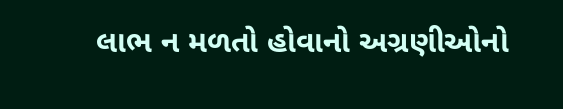લાભ ન મળતો હોવાનો અગ્રણીઓનો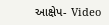આક્ષેપ- Video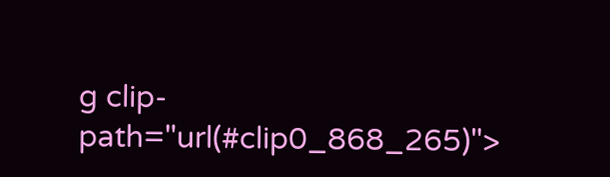g clip-path="url(#clip0_868_265)">